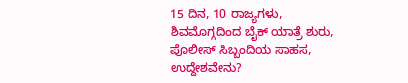15 ದಿನ, 10 ರಾಜ್ಯಗಳು, ಶಿವಮೊಗ್ಗದಿಂದ ಬೈಕ್‌ ಯಾತ್ರೆ ಶುರು, ಪೊಲೀಸ್‌ ಸಿಬ್ಬಂದಿಯ ಸಾಹಸ, ಉದ್ದೇಶವೇನು?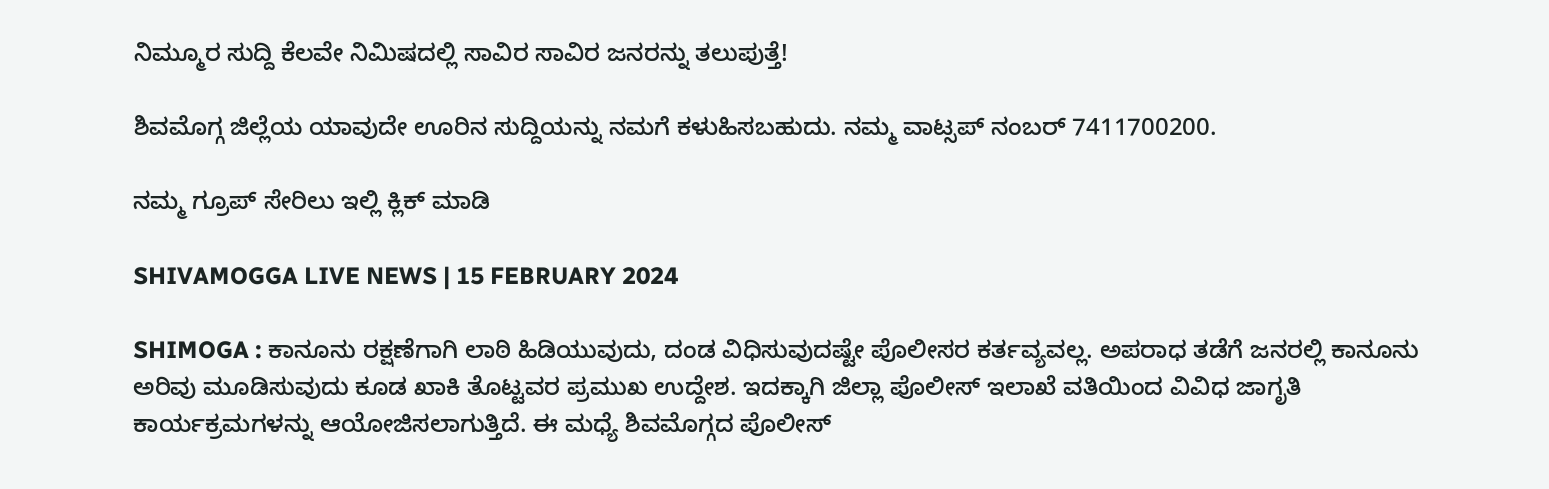ನಿಮ್ಮೂರ ಸುದ್ದಿ ಕೆಲವೇ ನಿಮಿಷದಲ್ಲಿ ಸಾವಿರ ಸಾವಿರ ಜನರನ್ನು ತಲುಪುತ್ತೆ!

ಶಿವಮೊಗ್ಗ ಜಿಲ್ಲೆಯ ಯಾವುದೇ ಊರಿನ ಸುದ್ದಿಯನ್ನು ನಮಗೆ ಕಳುಹಿಸಬಹುದು. ನಮ್ಮ ವಾಟ್ಸಪ್‌ ನಂಬರ್ 7411700200.

ನಮ್ಮ ಗ್ರೂಪ್‌ ಸೇರಿಲು ಇಲ್ಲಿ ಕ್ಲಿಕ್‌ ಮಾಡಿ

SHIVAMOGGA LIVE NEWS | 15 FEBRUARY 2024

SHIMOGA : ಕಾನೂನು ರಕ್ಷಣೆಗಾಗಿ ಲಾಠಿ ಹಿಡಿಯುವುದು, ದಂಡ ವಿಧಿಸುವುದಷ್ಟೇ ಪೊಲೀಸರ ಕರ್ತವ್ಯವಲ್ಲ. ಅಪರಾಧ ತಡೆಗೆ ಜನರಲ್ಲಿ ಕಾನೂನು ಅರಿವು ಮೂಡಿಸುವುದು ಕೂಡ ಖಾಕಿ ತೊಟ್ಟವರ ಪ್ರಮುಖ ಉದ್ದೇಶ. ಇದಕ್ಕಾಗಿ ಜಿಲ್ಲಾ ಪೊಲೀಸ್‌ ಇಲಾಖೆ ವತಿಯಿಂದ ವಿವಿಧ ಜಾಗೃತಿ ಕಾರ್ಯಕ್ರಮಗಳನ್ನು ಆಯೋಜಿಸಲಾಗುತ್ತಿದೆ. ಈ ಮಧ್ಯೆ ಶಿವಮೊಗ್ಗದ ಪೊಲೀಸ್‌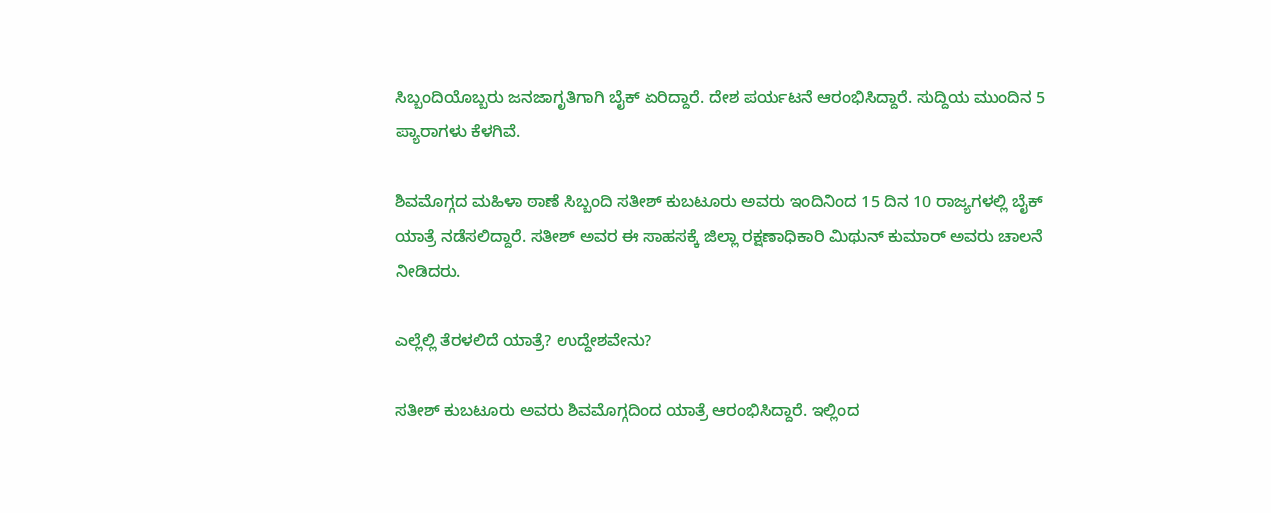ಸಿಬ್ಬಂದಿಯೊಬ್ಬರು ಜನಜಾಗೃತಿಗಾಗಿ ಬೈಕ್‌ ಏರಿದ್ದಾರೆ. ದೇಶ ಪರ್ಯಟನೆ ಆರಂಭಿಸಿದ್ದಾರೆ. ಸುದ್ದಿಯ ಮುಂದಿನ 5 ಪ್ಯಾರಾಗಳು ಕೆಳಗಿವೆ.

ಶಿವಮೊಗ್ಗದ ಮಹಿಳಾ ಠಾಣೆ ಸಿಬ್ಬಂದಿ ಸತೀಶ್‌ ಕುಬಟೂರು ಅವರು ಇಂದಿನಿಂದ 15 ದಿನ 10 ರಾಜ್ಯಗಳಲ್ಲಿ ಬೈಕ್‌ ಯಾತ್ರೆ ನಡೆಸಲಿದ್ದಾರೆ. ಸತೀಶ್‌ ಅವರ ಈ ಸಾಹಸಕ್ಕೆ ಜಿಲ್ಲಾ ರಕ್ಷಣಾಧಿಕಾರಿ ಮಿಥುನ್‌ ಕುಮಾರ್‌ ಅವರು ಚಾಲನೆ ನೀಡಿದರು.

ಎಲ್ಲೆಲ್ಲಿ ತೆರಳಲಿದೆ ಯಾತ್ರೆ? ಉದ್ದೇಶವೇನು?

ಸತೀಶ್‌ ಕುಬಟೂರು ಅವರು ಶಿವಮೊಗ್ಗದಿಂದ ಯಾತ್ರೆ ಆರಂಭಿಸಿದ್ದಾರೆ. ಇಲ್ಲಿಂದ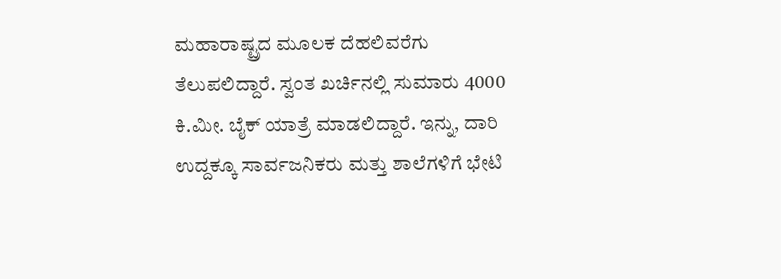ಮಹಾರಾಷ್ಟ್ರದ ಮೂಲಕ ದೆಹಲಿವರೆಗು ತೆಲುಪಲಿದ್ದಾರೆ. ಸ್ವಂತ ಖರ್ಚಿನಲ್ಲಿ ಸುಮಾರು 4000 ಕಿ.ಮೀ. ಬೈಕ್‌ ಯಾತ್ರೆ ಮಾಡಲಿದ್ದಾರೆ. ಇನ್ನು, ದಾರಿ ಉದ್ದಕ್ಕೂ ಸಾರ್ವಜನಿಕರು ಮತ್ತು ಶಾಲೆಗಳಿಗೆ ಭೇಟಿ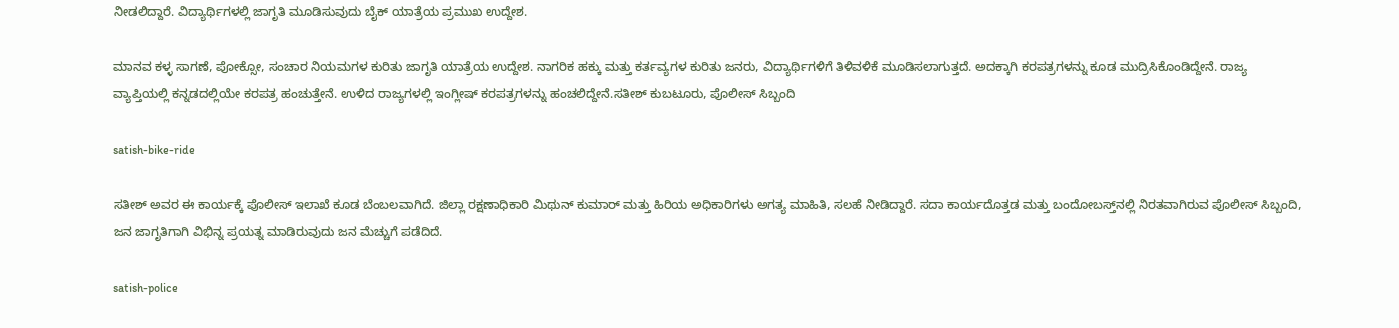ನೀಡಲಿದ್ದಾರೆ. ವಿದ್ಯಾರ್ಥಿಗಳಲ್ಲಿ ಜಾಗೃತಿ ಮೂಡಿಸುವುದು ಬೈಕ್‌ ಯಾತ್ರೆಯ ಪ್ರಮುಖ ಉದ್ದೇಶ.

ಮಾನವ ಕಳ್ಳ ಸಾಗಣೆ, ಪೋಕ್ಸೋ, ಸಂಚಾರ ನಿಯಮಗಳ ಕುರಿತು ಜಾಗೃತಿ ಯಾತ್ರೆಯ ಉದ್ದೇಶ. ನಾಗರಿಕ ಹಕ್ಕು ಮತ್ತು ಕರ್ತವ್ಯಗಳ ಕುರಿತು ಜನರು, ವಿದ್ಯಾರ್ಥಿಗಳಿಗೆ ತಿಳಿವಳಿಕೆ ಮೂಡಿಸಲಾಗುತ್ತದೆ. ಅದಕ್ಕಾಗಿ ಕರಪತ್ರಗಳನ್ನು ಕೂಡ ಮುದ್ರಿಸಿಕೊಂಡಿದ್ದೇನೆ. ರಾಜ್ಯ ವ್ಯಾಪ್ತಿಯಲ್ಲಿ ಕನ್ನಡದಲ್ಲಿಯೇ ಕರಪತ್ರ ಹಂಚುತ್ತೇನೆ. ಉಳಿದ ರಾಜ್ಯಗಳಲ್ಲಿ ಇಂಗ್ಲೀಷ್‌ ಕರಪತ್ರಗಳನ್ನು ಹಂಚಲಿದ್ದೇನೆ.ಸತೀಶ್‌ ಕುಬಟೂರು, ಪೊಲೀಸ್‌ ಸಿಬ್ಬಂದಿ

satish-bike-ride

ಸತೀಶ್‌ ಅವರ ಈ ಕಾರ್ಯಕ್ಕೆ ಪೊಲೀಸ್‌ ಇಲಾಖೆ ಕೂಡ ಬೆಂಬಲವಾಗಿದೆ. ಜಿಲ್ಲಾ ರಕ್ಷಣಾಧಿಕಾರಿ ಮಿಥುನ್‌ ಕುಮಾರ್‌ ಮತ್ತು ಹಿರಿಯ ಅಧಿಕಾರಿಗಳು ಅಗತ್ಯ ಮಾಹಿತಿ, ಸಲಹೆ ನೀಡಿದ್ದಾರೆ. ಸದಾ ಕಾರ್ಯದೊತ್ತಡ ಮತ್ತು ಬಂದೋಬಸ್ತ್‌ನಲ್ಲಿ ನಿರತವಾಗಿರುವ ಪೊಲೀಸ್‌ ಸಿಬ್ಬಂದಿ, ಜನ ಜಾಗೃತಿಗಾಗಿ ವಿಭಿನ್ನ ಪ್ರಯತ್ನ ಮಾಡಿರುವುದು ಜನ ಮೆಚ್ಚುಗೆ ಪಡೆದಿದೆ.

satish-police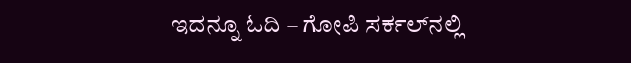ಇದನ್ನೂ ಓದಿ – ಗೋಪಿ ಸರ್ಕಲ್‌ನಲ್ಲಿ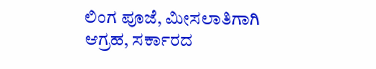ಲಿಂಗ ಪೂಜೆ, ಮೀಸಲಾತಿಗಾಗಿ ಆಗ್ರಹ, ಸರ್ಕಾರದ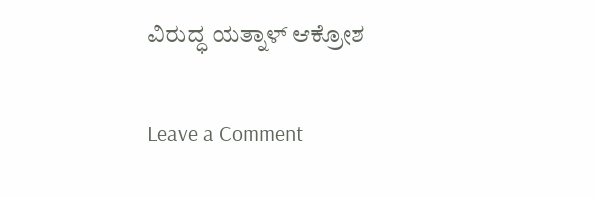ವಿರುದ್ಧ ಯತ್ನಾಳ್‌ ಆಕ್ರೋಶ

Leave a Comment